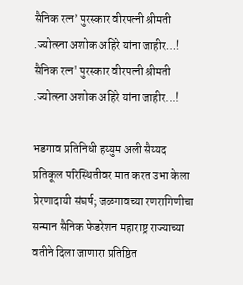सैनिक रत्न’ पुरस्कार वीरपत्नी श्रीमती .ज्योत्स्ना अशोक अहिरे यांना जाहीर…!
सैनिक रत्न' पुरस्कार वीरपत्नी श्रीमती .ज्योत्स्ना अशोक अहिरे यांना जाहीर...!

भडगाव प्रतिनिधी हय्युम अली सैय्यद
प्रतिकूल परिस्थितीवर मात करत उभा केला प्रेरणादायी संघर्ष; जळगावच्या रणरागिणीचा सन्मान सैनिक फेडरेशन महाराष्ट्र राज्याच्या वतीने दिला जाणारा प्रतिष्ठित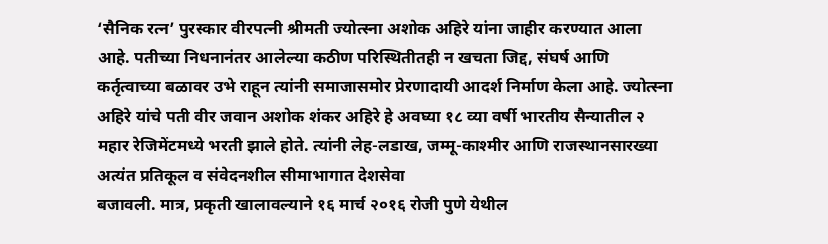‘सैनिक रत्न’ पुरस्कार वीरपत्नी श्रीमती ज्योत्स्ना अशोक अहिरे यांना जाहीर करण्यात आला आहे. पतीच्या निधनानंतर आलेल्या कठीण परिस्थितीतही न खचता जिद्द, संघर्ष आणि
कर्तृत्वाच्या बळावर उभे राहून त्यांनी समाजासमोर प्रेरणादायी आदर्श निर्माण केला आहे. ज्योत्स्ना अहिरे यांचे पती वीर जवान अशोक शंकर अहिरे हे अवघ्या १८ व्या वर्षी भारतीय सैन्यातील २ महार रेजिमेंटमध्ये भरती झाले होते. त्यांनी लेह-लडाख, जम्मू-काश्मीर आणि राजस्थानसारख्या अत्यंत प्रतिकूल व संवेदनशील सीमाभागात देशसेवा
बजावली. मात्र, प्रकृती खालावल्याने १६ मार्च २०१६ रोजी पुणे येथील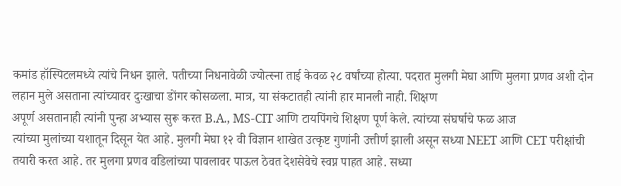कमांड हॉस्पिटलमध्ये त्यांचे निधन झाले. पतीच्या निधनावेळी ज्योत्स्ना ताई केवळ २८ वर्षांच्या होत्या. पदरात मुलगी मेघा आणि मुलगा प्रणव अशी दोन लहान मुले असताना त्यांच्यावर दुःखाचा डोंगर कोसळला. मात्र, या संकटातही त्यांनी हार मानली नाही. शिक्षण
अपूर्ण असतानाही त्यांनी पुन्हा अभ्यास सुरू करत B.A., MS-CIT आणि टायपिंगचे शिक्षण पूर्ण केले. त्यांच्या संघर्षाचे फळ आज
त्यांच्या मुलांच्या यशातून दिसून येत आहे. मुलगी मेघा १२ वी विज्ञान शाखेत उत्कृष्ट गुणांनी उत्तीर्ण झाली असून सध्या NEET आणि CET परीक्षांची तयारी करत आहे. तर मुलगा प्रणव वडिलांच्या पावलावर पाऊल ठेवत देशसेवेचे स्वप्न पाहत आहे. सध्या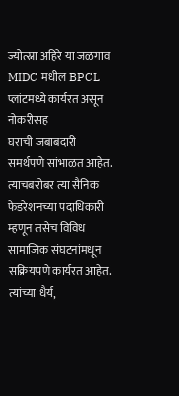ज्योत्स्ना अहिरे या जळगाव MIDC मधील BPCL प्लांटमध्ये कार्यरत असून नोकरीसह
घराची जबाबदारी समर्थपणे सांभाळत आहेत. त्याचबरोबर त्या सैनिक फेडरेशनच्या पदाधिकारी म्हणून तसेच विविध सामाजिक संघटनांमधून सक्रियपणे कार्यरत आहेत. त्यांच्या धैर्य,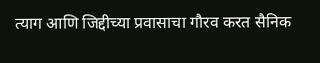त्याग आणि जिद्दीच्या प्रवासाचा गौरव करत सैनिक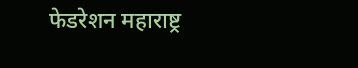फेडरेशन महाराष्ट्र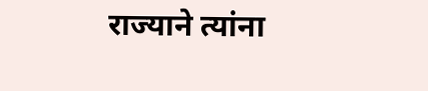राज्याने त्यांना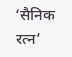‘सैनिक रत्न’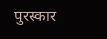पुरस्कार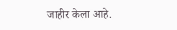जाहीर केला आहे.